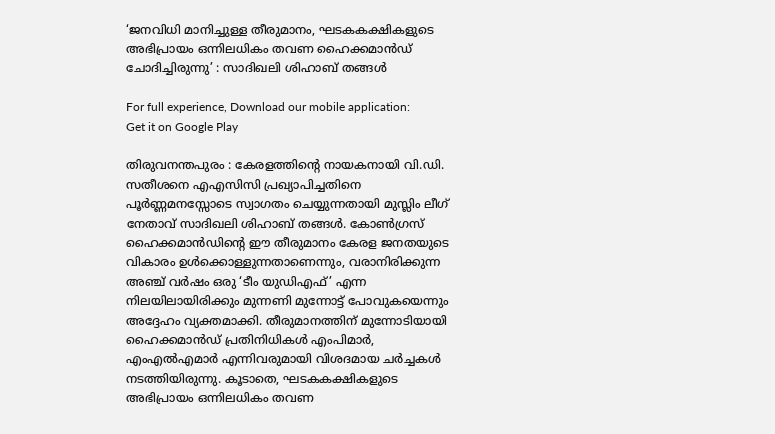‘ജനവിധി മാനിച്ചുള്ള തീരുമാനം, ഘടകകക്ഷികളുടെ അഭിപ്രായം ഒന്നിലധികം തവണ ഹൈക്കമാന്‍ഡ് ചോദിച്ചിരുന്നു’ : സാദിഖലി ശിഹാബ് തങ്ങൾ

For full experience, Download our mobile application:
Get it on Google Play

തിരുവനന്തപുരം : കേരളത്തിന്റെ നായകനായി വി.ഡി. സതീശനെ എഎസിസി പ്രഖ്യാപിച്ചതിനെ പൂർണ്ണമനസ്സോടെ സ്വാഗതം ചെയ്യുന്നതായി മുസ്ലിം ലീഗ് നേതാവ് സാദിഖലി ശിഹാബ് തങ്ങൾ. കോൺഗ്രസ് ഹൈക്കമാൻഡിന്റെ ഈ തീരുമാനം കേരള ജനതയുടെ വികാരം ഉൾക്കൊള്ളുന്നതാണെന്നും, വരാനിരിക്കുന്ന അഞ്ച് വർഷം ഒരു ‘ടീം യുഡിഎഫ്’ എന്ന നിലയിലായിരിക്കും മുന്നണി മുന്നോട്ട് പോവുകയെന്നും അദ്ദേഹം വ്യക്തമാക്കി. തീരുമാനത്തിന് മുന്നോടിയായി ഹൈക്കമാൻഡ് പ്രതിനിധികൾ എംപിമാർ, എംഎൽഎമാർ എന്നിവരുമായി വിശദമായ ചർച്ചകൾ നടത്തിയിരുന്നു. കൂടാതെ, ഘടകകക്ഷികളുടെ അഭിപ്രായം ഒന്നിലധികം തവണ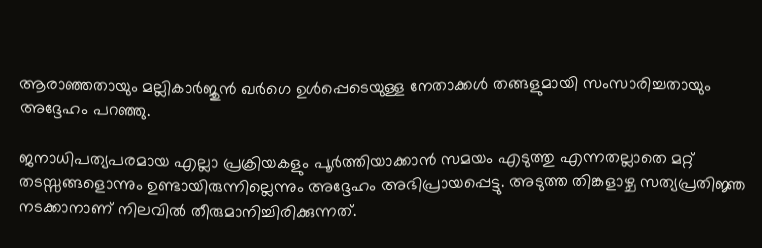ആരാഞ്ഞതായും മല്ലികാർജുൻ ഖർഗെ ഉൾപ്പെടെയുള്ള നേതാക്കൾ തങ്ങളുമായി സംസാരിച്ചതായും അദ്ദേഹം പറഞ്ഞു.

ജനാധിപത്യപരമായ എല്ലാ പ്രക്രിയകളും പൂർത്തിയാക്കാൻ സമയം എടുത്തു എന്നതല്ലാതെ മറ്റ് തടസ്സങ്ങളൊന്നും ഉണ്ടായിരുന്നില്ലെന്നും അദ്ദേഹം അഭിപ്രായപ്പെട്ടു. അടുത്ത തിങ്കളാഴ്ച സത്യപ്രതിജ്ഞ നടക്കാനാണ് നിലവിൽ തീരുമാനിച്ചിരിക്കുന്നത്.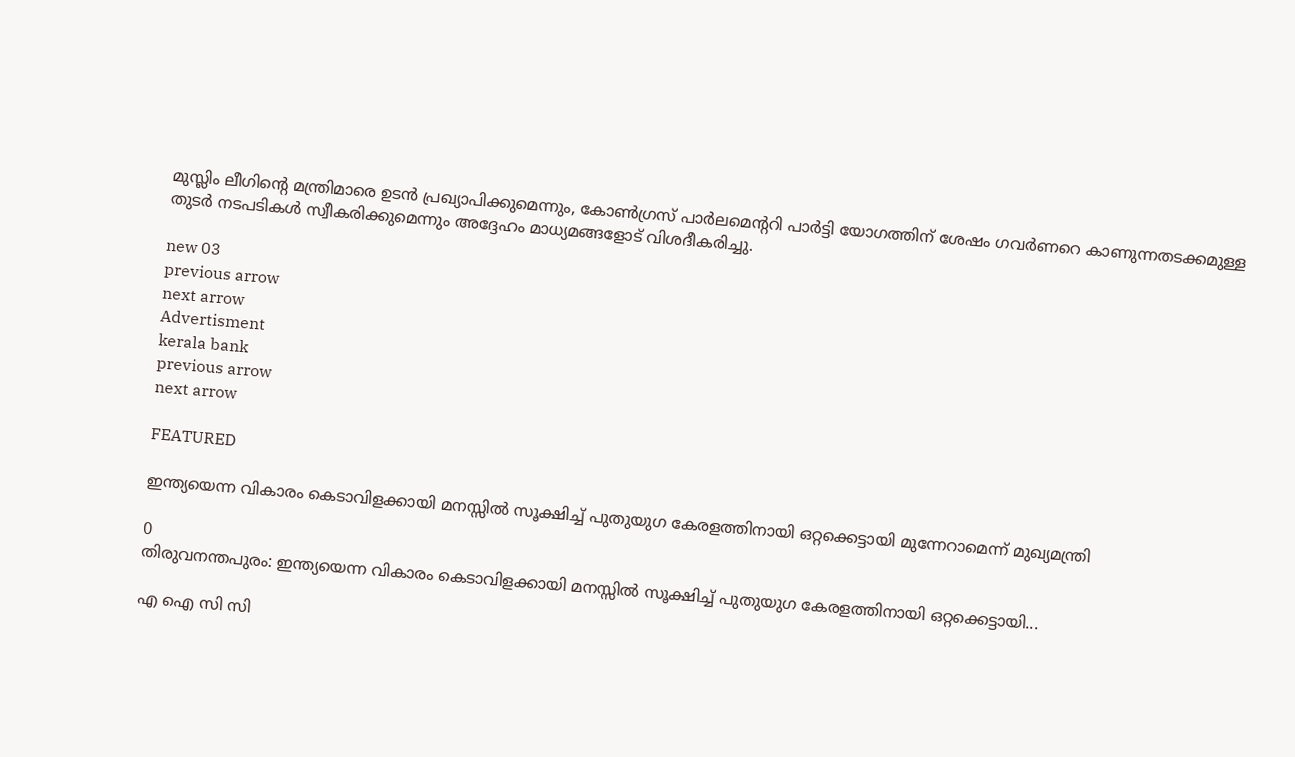മുസ്ലിം ലീഗിന്റെ മന്ത്രിമാരെ ഉടൻ പ്രഖ്യാപിക്കുമെന്നും, കോൺഗ്രസ് പാർലമെന്ററി പാർട്ടി യോഗത്തിന് ശേഷം ഗവർണറെ കാണുന്നതടക്കമുള്ള തുടർ നടപടികൾ സ്വീകരിക്കുമെന്നും അദ്ദേഹം മാധ്യമങ്ങളോട് വിശദീകരിച്ചു.

new 03
previous arrow
next arrow
Advertisment
kerala bank
previous arrow
next arrow

FEATURED

ഇന്ത്യയെന്ന വികാരം കെടാവിളക്കായി മനസ്സിൽ സൂക്ഷിച്ച് പുതുയുഗ കേരളത്തിനായി ഒറ്റക്കെട്ടായി മുന്നേറാമെന്ന് മുഖ്യമന്ത്രി

0
തിരുവനന്തപുരം: ഇന്ത്യയെന്ന വികാരം കെടാവിളക്കായി മനസ്സിൽ സൂക്ഷിച്ച് പുതുയുഗ കേരളത്തിനായി ഒറ്റക്കെട്ടായി...

എ ഐ സി സി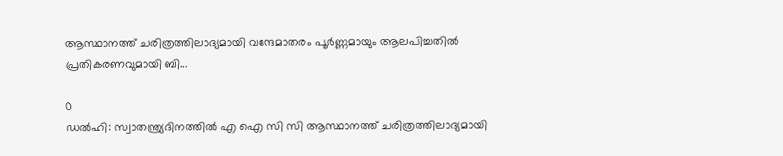ആസ്ഥാനത്ത് ചരിത്രത്തിലാദ്യമായി വന്ദേമാതരം പൂർണ്ണമായും ആലപിച്ചതിൽ പ്രതികരണവുമായി ബി...

0
ഡൽഹി: സ്വാതന്ത്ര്യദിനത്തിൽ എ ഐ സി സി ആസ്ഥാനത്ത് ചരിത്രത്തിലാദ്യമായി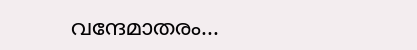വന്ദേമാതരം...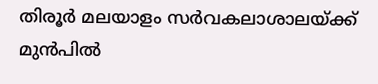തിരൂർ മലയാളം സർവകലാശാലയ്ക്ക് മുൻപിൽ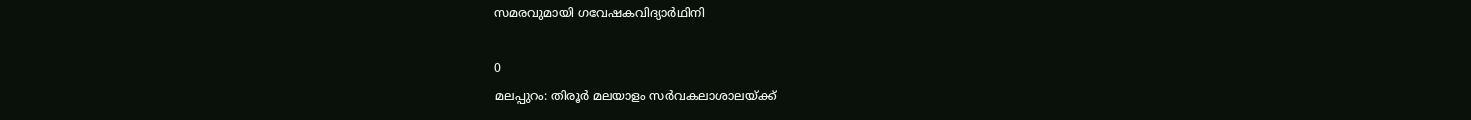സമരവുമായി ഗവേഷകവിദ്യാർഥിനി

0
മലപ്പുറം: തിരൂർ മലയാളം സർവകലാശാലയ്ക്ക്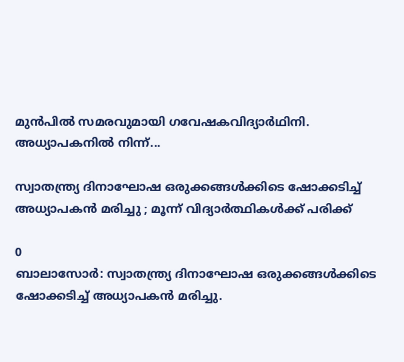മുൻപിൽ സമരവുമായി ഗവേഷകവിദ്യാർഥിനി. അധ്യാപകനിൽ നിന്ന്...

സ്വാതന്ത്ര്യ ദിനാഘോഷ ഒരുക്കങ്ങൾക്കിടെ ഷോക്കടിച്ച് അധ്യാപകൻ മരിച്ചു ; മൂന്ന് വിദ്യാർത്ഥികൾക്ക് പരിക്ക്

0
ബാലാസോർ: സ്വാതന്ത്ര്യ ദിനാഘോഷ ഒരുക്കങ്ങൾക്കിടെ ഷോക്കടിച്ച് അധ്യാപകൻ മരിച്ചു.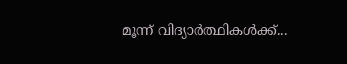മൂന്ന് വിദ്യാർത്ഥികൾക്ക്...